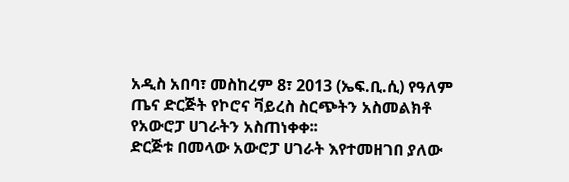አዲስ አበባ፣ መስከረም 8፣ 2013 (ኤፍ.ቢ.ሲ) የዓለም ጤና ድርጅት የኮሮና ቫይረስ ስርጭትን አስመልክቶ የአውሮፓ ሀገራትን አስጠነቀቀ፡፡
ድርጅቱ በመላው አውሮፓ ሀገራት እየተመዘገበ ያለው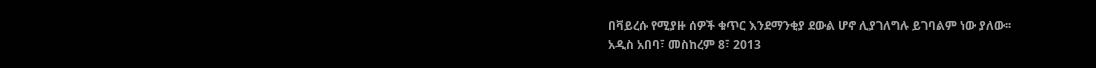በቫይረሱ የሚያዙ ሰዎች ቁጥር እንደማንቂያ ደውል ሆኖ ሊያገለግሉ ይገባልም ነው ያለው፡፡
አዲስ አበባ፣ መስከረም 8፣ 2013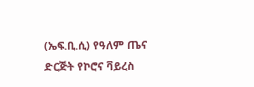(ኤፍ.ቢ.ሲ) የዓለም ጤና ድርጅት የኮሮና ቫይረስ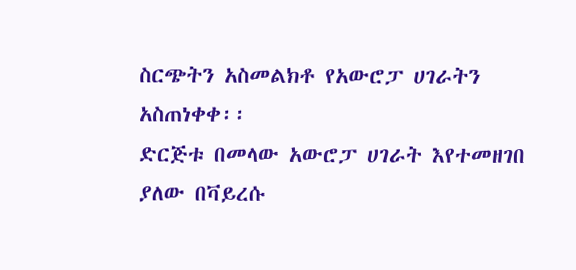ስርጭትን አስመልክቶ የአውሮፓ ሀገራትን አስጠነቀቀ፡፡
ድርጅቱ በመላው አውሮፓ ሀገራት እየተመዘገበ ያለው በቫይረሱ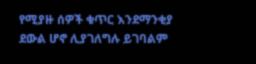የሚያዙ ሰዎች ቁጥር እንደማንቂያ ደውል ሆኖ ሊያገለግሉ ይገባልም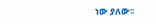ነው ያለው፡፡